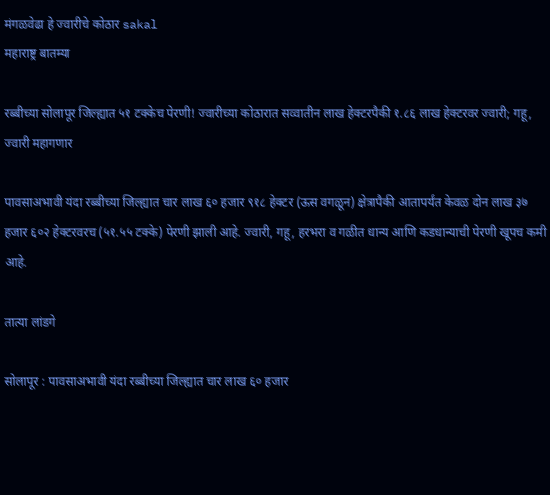मंगळवेढा हे ज्वारीचे कोठार sakal
महाराष्ट्र बातम्या

रब्बीच्या सोलापूर जिल्ह्यात ५१ टक्केच पेरणी! ज्वारीच्या कोठारात सव्वातीन लाख हेक्टरपैकी १.८६ लाख हेक्टरवर ज्वारी; गहू, ज्वारी महागणार

पावसाअभावी यंदा रब्बीच्या जिल्ह्यात चार लाख ६० हजार ९१८ हेक्टर (ऊस वगळून) क्षेत्रापैकी आतापर्यंत केवळ दोन लाख ३७ हजार ६०२ हेक्टरवरच (५१.५५ टक्के) पेरणी झाली आहे. ज्वारी, गहू, हरभरा व गळीत धान्य आणि कडधान्याची पेरणी खूपच कमी आहे.

तात्या लांडगे

सोलापूर : पावसाअभावी यंदा रब्बीच्या जिल्ह्यात चार लाख ६० हजार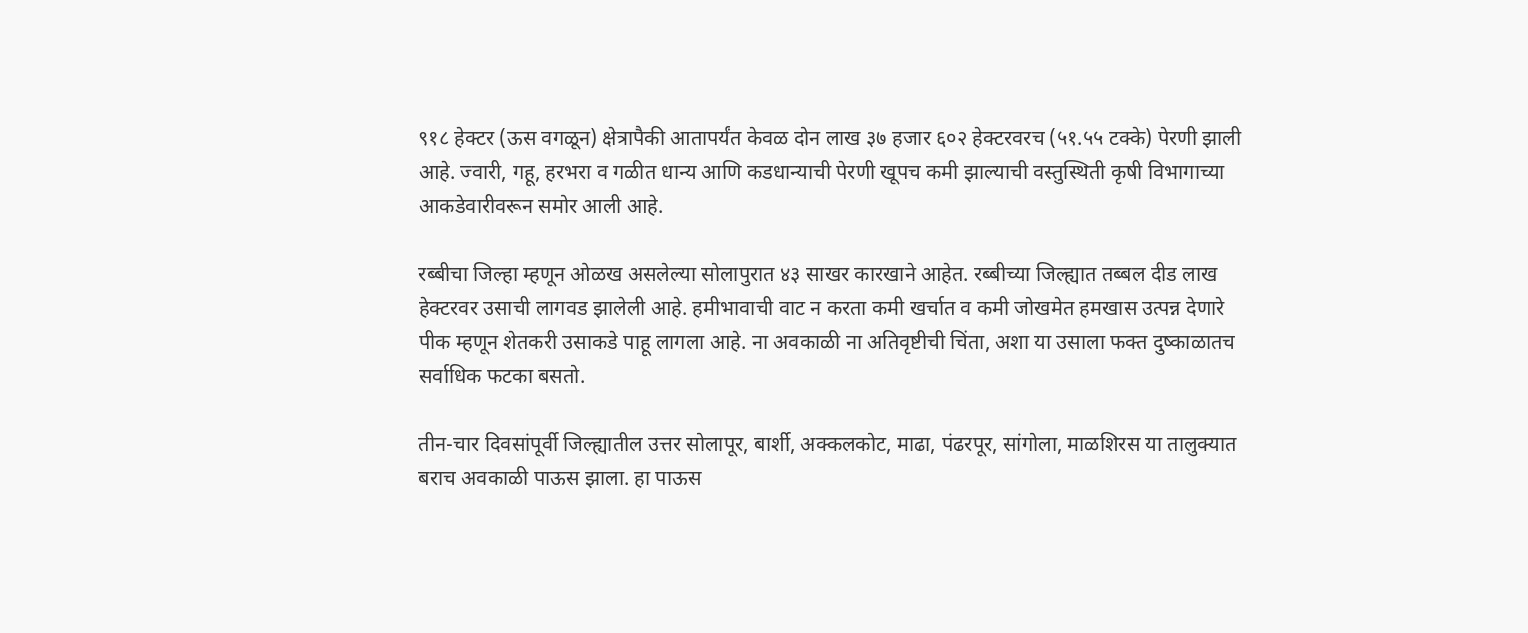९१८ हेक्टर (ऊस वगळून) क्षेत्रापैकी आतापर्यंत केवळ दोन लाख ३७ हजार ६०२ हेक्टरवरच (५१.५५ टक्के) पेरणी झाली आहे. ज्वारी, गहू, हरभरा व गळीत धान्य आणि कडधान्याची पेरणी खूपच कमी झाल्याची वस्तुस्थिती कृषी विभागाच्या आकडेवारीवरून समोर आली आहे.

रब्बीचा जिल्हा म्हणून ओळख असलेल्या सोलापुरात ४३ साखर कारखाने आहेत. रब्बीच्या जिल्ह्यात तब्बल दीड लाख हेक्टरवर उसाची लागवड झालेली आहे. हमीभावाची वाट न करता कमी खर्चात व कमी जोखमेत हमखास उत्पन्न देणारे पीक म्हणून शेतकरी उसाकडे पाहू लागला आहे. ना अवकाळी ना अतिवृष्टीची चिंता, अशा या उसाला फक्त दुष्काळातच सर्वाधिक फटका बसतो.

तीन-चार दिवसांपूर्वी जिल्ह्यातील उत्तर सोलापूर, बार्शी, अक्कलकोट, माढा, पंढरपूर, सांगोला, माळशिरस या तालुक्यात बराच अवकाळी पाऊस झाला. हा पाऊस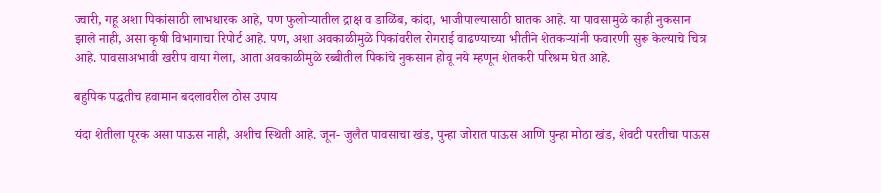ज्वारी, गहू अशा पिकांसाठी लाभधारक आहे, पण फुलोऱ्यातील द्राक्ष व डाळिंब, कांदा, भाजीपाल्यासाठी घातक आहे. या पावसामुळे काही नुकसान झाले नाही, असा कृषी विभागाचा रिपोर्ट आहे. पण, अशा अवकाळीमुळे पिकांवरील रोगराई वाढण्याच्या भीतीने शेतकऱ्यांनी फवारणी सुरू केल्याचे चित्र आहे. पावसाअभावी खरीप वाया गेला, आता अवकाळीमुळे रब्बीतील पिकांचे नुकसान होवू नये म्हणून शेतकरी परिश्रम घेत आहे.

बहुपिक पद्धतीच हवामान बदलावरील ठोस उपाय

यंदा शेतीला पूरक असा पाऊस नाही, अशीच स्थिती आहे. जून- जुलैत पावसाचा खंड, पुन्हा जोरात पाऊस आणि पुन्हा मोठा खंड, शेवटी परतीचा पाऊस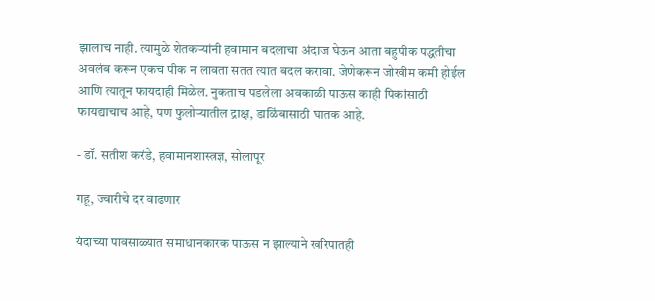झालाच नाही. त्यामुळे शेतकऱ्यांनी हवामान बदलाचा अंदाज घेऊन आता बहुपीक पद्धतीचा अवलंब करून एकच पीक न लावता सतत त्यात बदल करावा. जेणेकरून जोखीम कमी होईल आणि त्यातून फायदाही मिळेल. नुकताच पडलेला अवकाळी पाऊस काही पिकांसाठी फायद्याचाच आहे, पण फुलोऱ्यातील द्राक्ष, डाळिंबासाठी घातक आहे.

- डॉ. सतीश करंडे, हवामानशास्त्रज्ञ, सोलापूर

गहू, ज्वारीचे दर वाढणार

यंदाच्या पावसाळ्यात समाधानकारक पाऊस न झाल्याने खरिपातही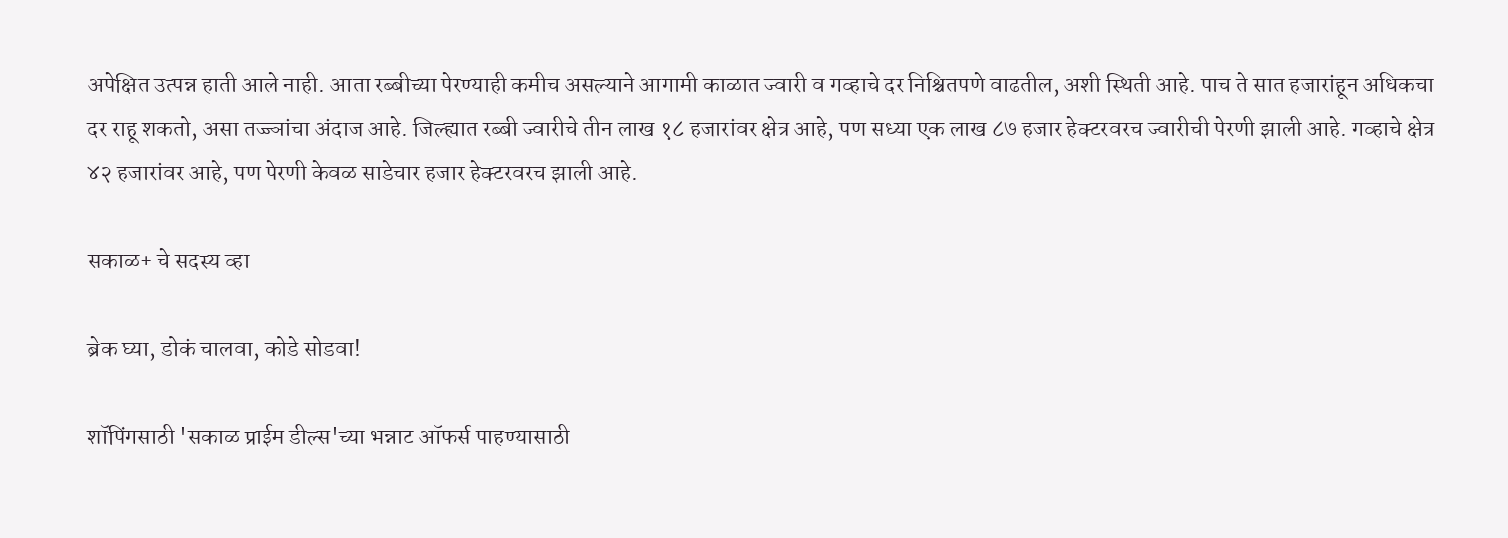अपेक्षित उत्पन्न हाती आले नाही. आता रब्बीच्या पेरण्याही कमीच असल्याने आगामी काळात ज्वारी व गव्हाचे दर निश्चितपणे वाढतील, अशी स्थिती आहे. पाच ते सात हजारांहून अधिकचा दर राहू शकतो, असा तज्ज्ञांचा अंदाज आहे. जिल्ह्यात रब्बी ज्वारीचे तीन लाख १८ हजारांवर क्षेत्र आहे, पण सध्या एक लाख ८७ हजार हेक्टरवरच ज्वारीची पेरणी झाली आहे. गव्हाचे क्षेत्र ४२ हजारांवर आहे, पण पेरणी केवळ साडेचार हजार हेक्टरवरच झाली आहे.

सकाळ+ चे सदस्य व्हा

ब्रेक घ्या, डोकं चालवा, कोडे सोडवा!

शॉपिंगसाठी 'सकाळ प्राईम डील्स'च्या भन्नाट ऑफर्स पाहण्यासाठी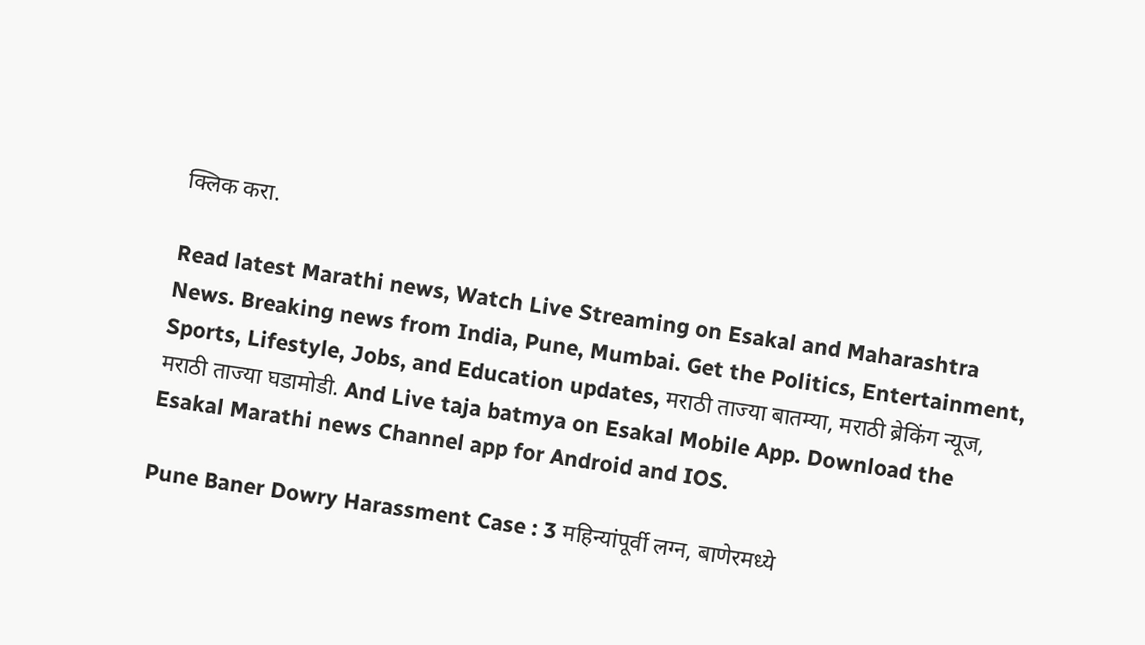क्लिक करा.

Read latest Marathi news, Watch Live Streaming on Esakal and Maharashtra News. Breaking news from India, Pune, Mumbai. Get the Politics, Entertainment, Sports, Lifestyle, Jobs, and Education updates, मराठी ताज्या बातम्या, मराठी ब्रेकिंग न्यूज, मराठी ताज्या घडामोडी. And Live taja batmya on Esakal Mobile App. Download the Esakal Marathi news Channel app for Android and IOS.

Pune Baner Dowry Harassment Case : 3 महिन्यांपूर्वी लग्न, बाणेरमध्ये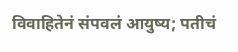विवाहितेनं संपवलं आयुष्य; पतीचं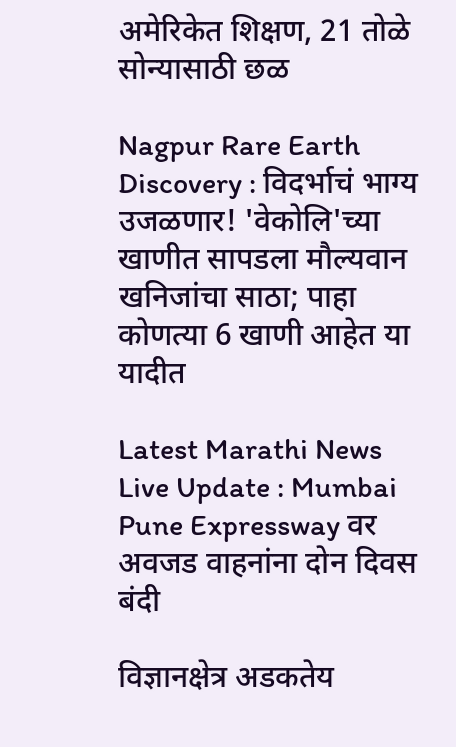अमेरिकेत शिक्षण, 21 तोळे सोन्यासाठी छळ

Nagpur Rare Earth Discovery : विदर्भाचं भाग्य उजळणार! 'वेकोलि'च्या खाणीत सापडला मौल्यवान खनिजांचा साठा; पाहा कोणत्या 6 खाणी आहेत या यादीत

Latest Marathi News Live Update : Mumbai Pune Expressway वर अवजड वाहनांना दोन दिवस बंदी

विज्ञानक्षेत्र अडकतेय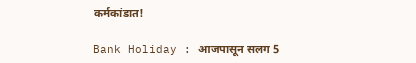कर्मकांडात!

Bank Holiday : आजपासून सलग 5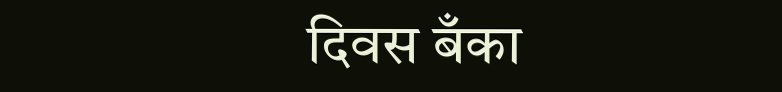दिवस बँका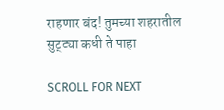राहणार बंद! तुमच्या शहरातील सुट्ट्या कधी ते पाहा

SCROLL FOR NEXT